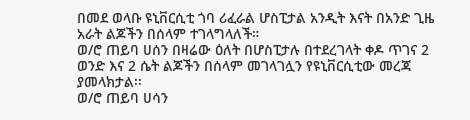በመደ ወላቡ ዩኒቨርሲቲ ጎባ ሪፈራል ሆስፒታል አንዲት እናት በአንድ ጊዜ አራት ልጆችን በሰላም ተገላግላለች።
ወ/ሮ ጠይባ ሀሰን በዛሬው ዕለት በሆስፒታሉ በተደረገላት ቀዶ ጥገና 2 ወንድ እና 2 ሴት ልጆችን በሰላም መገላገሏን የዩኒቨርሲቲው መረጃ ያመላክታል፡፡
ወ/ሮ ጠይባ ሀሳን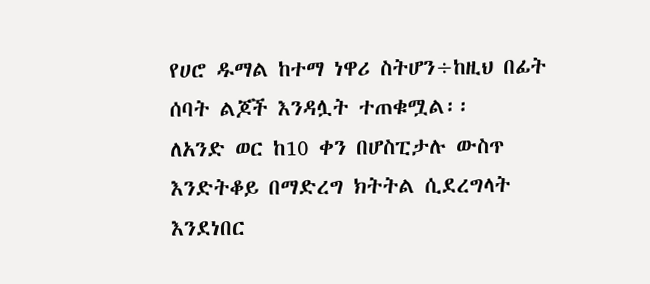የሀሮ ዱማል ከተማ ነዋሪ ስትሆን÷ከዚህ በፊት ሰባት ልጆች እንዳሏት ተጠቁሟል፡፡
ለአንድ ወር ከ10 ቀን በሆስፒታሉ ውስጥ እንድትቆይ በማድረግ ክትትል ሲደረግላት እንደነበር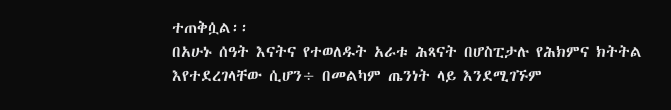ተጠቅሷል፡፡
በአሁኑ ሰዓት እናትና የተወለዱት አራቱ ሕጻናት በሆስፒታሉ የሕክምና ክትትል እየተደረገላቸው ሲሆን÷ በመልካም ጤንነት ላይ እንደሚገኙም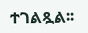ተገልጿል፡፡